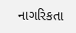નાગરિકતા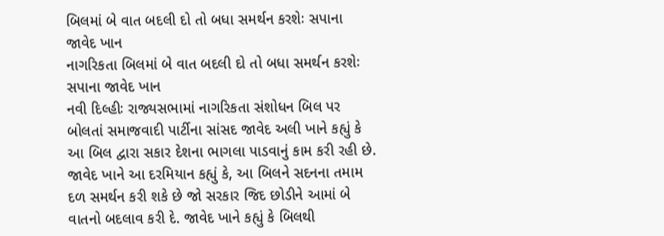બિલમાં બે વાત બદલી દો તો બધા સમર્થન કરશેઃ સપાના જાવેદ ખાન
નાગરિકતા બિલમાં બે વાત બદલી દો તો બધા સમર્થન કરશેઃ સપાના જાવેદ ખાન
નવી દિલ્હીઃ રાજ્યસભામાં નાગરિકતા સંશોધન બિલ પર બોલતાં સમાજવાદી પાર્ટીના સાંસદ જાવેદ અલી ખાને કહ્યું કે આ બિલ દ્વારા સકાર દેશના ભાગલા પાડવાનું કામ કરી રહી છે. જાવેદ ખાને આ દરમિયાન કહ્યું કે, આ બિલને સદનના તમામ દળ સમર્થન કરી શકે છે જો સરકાર જિદ છોડીને આમાં બે વાતનો બદલાવ કરી દે. જાવેદ ખાને કહ્યું કે બિલથી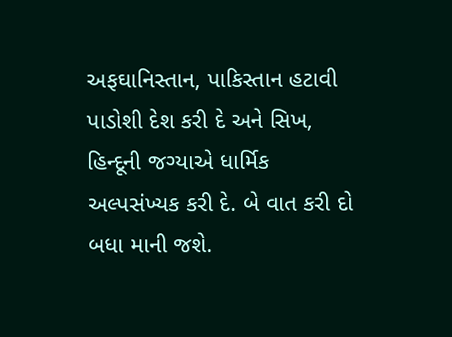અફઘાનિસ્તાન, પાકિસ્તાન હટાવી પાડોશી દેશ કરી દે અને સિખ, હિન્દૂની જગ્યાએ ધાર્મિક અલ્પસંખ્યક કરી દે. બે વાત કરી દો બધા માની જશે.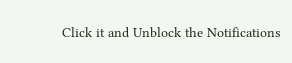Click it and Unblock the Notifications